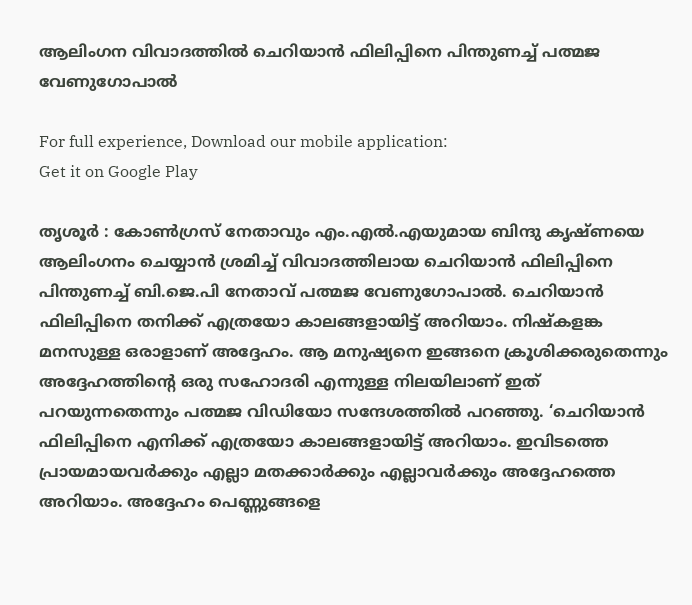ആലിംഗന വിവാദത്തിൽ ചെറിയാൻ ഫിലിപ്പിനെ പിന്തുണച്ച് പത്മജ വേണുഗോപാൽ

For full experience, Download our mobile application:
Get it on Google Play

തൃശൂർ : കോൺഗ്രസ് നേതാവും എം.എൽ.എയുമായ ബിന്ദു കൃഷ്ണയെ ആലിംഗനം ചെയ്യാൻ ശ്രമിച്ച് വിവാദത്തിലായ ചെറിയാൻ ഫിലിപ്പിനെ പിന്തുണച്ച് ബി.ജെ.പി നേതാവ് പത്മജ വേണുഗോപാൽ. ചെറിയാൻ ഫിലിപ്പിനെ തനിക്ക് എത്രയോ കാലങ്ങളായിട്ട് അറിയാം. നിഷ്കളങ്ക മനസുള്ള ഒരാളാണ് അദ്ദേഹം. ആ മനുഷ്യനെ ഇങ്ങനെ ക്രൂശിക്കരുതെന്നും അദ്ദേഹത്തിന്റെ ഒരു സഹോദരി എന്നുള്ള നിലയിലാണ് ഇത് പറയുന്നതെന്നും പത്മജ വിഡിയോ സന്ദേശത്തിൽ പറഞ്ഞു. ‘ചെറിയാൻ ഫിലിപ്പിനെ എനിക്ക് എത്രയോ കാലങ്ങളായിട്ട് അറിയാം. ഇവിടത്തെ പ്രായമായവർക്കും എല്ലാ മതക്കാർക്കും എല്ലാവർക്കും അദ്ദേഹത്തെ അറിയാം. അദ്ദേഹം പെണ്ണുങ്ങളെ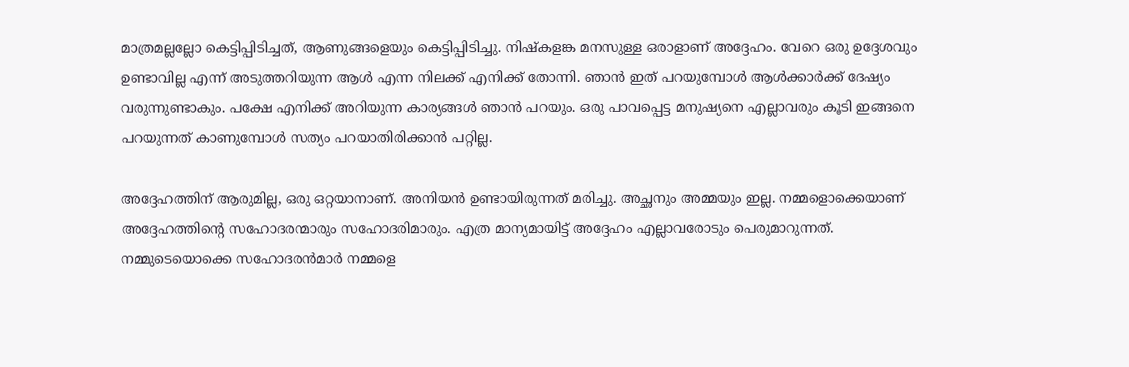മാത്രമല്ലല്ലോ കെട്ടിപ്പിടിച്ചത്, ആണുങ്ങളെയും കെട്ടിപ്പിടിച്ചു. നിഷ്കളങ്ക മനസുള്ള ഒരാളാണ് അദ്ദേഹം. വേറെ ഒരു ഉദ്ദേശവും ഉണ്ടാവില്ല എന്ന് അടുത്തറിയുന്ന ആൾ എന്ന നിലക്ക് എനിക്ക് തോന്നി. ഞാൻ ഇത് പറയുമ്പോൾ ആൾക്കാർക്ക് ദേഷ്യം വരുന്നുണ്ടാകും. പക്ഷേ എനിക്ക് അറിയുന്ന കാര്യങ്ങൾ ഞാൻ പറയും. ഒരു പാവപ്പെട്ട മനുഷ്യനെ എല്ലാവരും കൂടി ഇങ്ങനെ പറയുന്നത് കാണുമ്പോൾ സത്യം പറയാതിരിക്കാൻ പറ്റില്ല.

അദ്ദേഹത്തിന് ആരുമില്ല, ഒരു ഒറ്റയാനാണ്. അനിയൻ ഉണ്ടായിരുന്നത് മരിച്ചു. അച്ഛനും അമ്മയും ഇല്ല. നമ്മളൊക്കെയാണ് അദ്ദേഹത്തിന്റെ സഹോദരന്മാരും സഹോദരിമാരും. എത്ര മാന്യമായിട്ട് അദ്ദേഹം എല്ലാവരോടും പെരുമാറുന്നത്. നമ്മുടെയൊക്കെ സഹോദരൻമാർ നമ്മളെ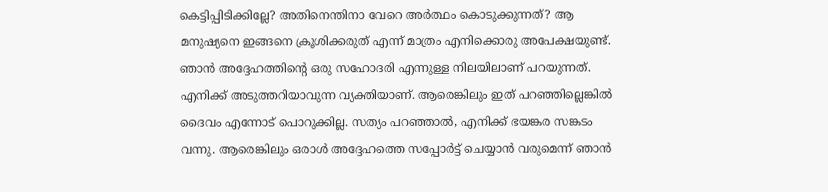കെട്ടിപ്പിടിക്കില്ലേ? അതിനെന്തിനാ വേറെ അർത്ഥം കൊടുക്കുന്നത്? ആ മനുഷ്യനെ ഇങ്ങനെ ക്രൂശിക്കരുത് എന്ന് മാത്രം എനിക്കൊരു അപേക്ഷയുണ്ട്. ഞാൻ അദ്ദേഹത്തിന്റെ ഒരു സഹോദരി എന്നുള്ള നിലയിലാണ് പറയുന്നത്. എനിക്ക് അടുത്തറിയാവുന്ന വ്യക്തിയാണ്. ആരെങ്കിലും ഇത് പറഞ്ഞില്ലെങ്കിൽ ദൈവം എന്നോട് പൊറുക്കില്ല. സത്യം പറഞ്ഞാൽ, എനിക്ക് ഭയങ്കര സങ്കടം വന്നു. ആരെങ്കിലും ഒരാൾ അദ്ദേഹത്തെ സപ്പോർട്ട് ചെയ്യാൻ വരുമെന്ന് ഞാൻ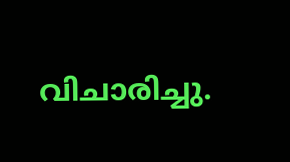വിചാരിച്ചു.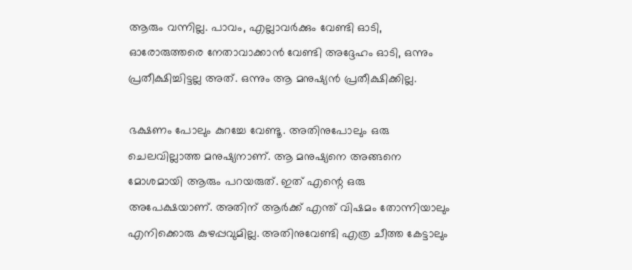ആരും വന്നില്ല. പാവം, എല്ലാവർക്കും വേണ്ടി ഓടി, ഓരോരുത്തരെ നേതാവാക്കാൻ വേണ്ടി അദ്ദേഹം ഓടി, ഒന്നും പ്രതീക്ഷിച്ചിട്ടല്ല അത്. ഒന്നും ആ മനുഷ്യൻ പ്രതീക്ഷിക്കില്ല.

ഭക്ഷണം പോലും കുറച്ചേ വേണ്ടൂ. അതിനുപോലും ഒരു ചെലവില്ലാത്ത മനുഷ്യനാണ്. ആ മനുഷ്യനെ അങ്ങനെ മോശമായി ആരും പറയരുത്. ഇത് എന്റെ ഒരു അപേക്ഷയാണ്. അതിന് ആർക്ക് എന്ത് വിഷമം തോന്നിയാലും എനിക്കൊരു കുഴപ്പവുമില്ല. അതിനുവേണ്ടി എത്ര ചീത്ത കേട്ടാലും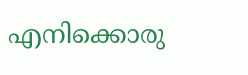എനിക്കൊരു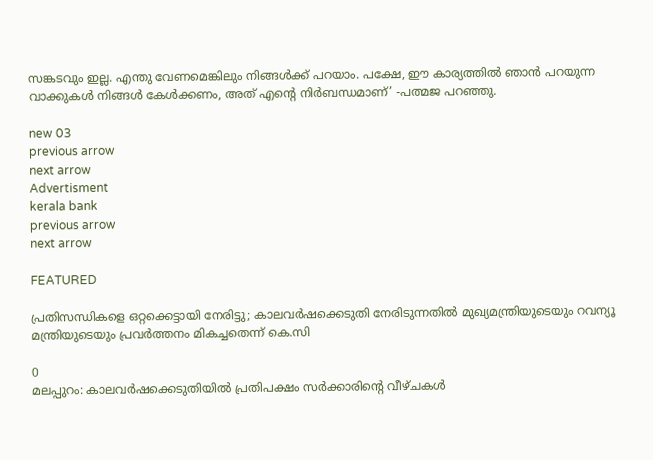സങ്കടവും ഇല്ല. എന്തു വേണമെങ്കിലും നിങ്ങൾക്ക് പറയാം. പക്ഷേ, ഈ കാര്യത്തിൽ ഞാൻ പറയുന്ന വാക്കുകൾ നിങ്ങൾ കേൾക്കണം, അത് എന്റെ നിർബന്ധമാണ്’ -പത്മജ പറഞ്ഞു.

new 03
previous arrow
next arrow
Advertisment
kerala bank
previous arrow
next arrow

FEATURED

പ്രതിസന്ധികളെ ഒറ്റക്കെട്ടായി നേരിട്ടു; കാലവർഷക്കെടുതി നേരിടുന്നതിൽ മുഖ്യമന്ത്രിയുടെയും റവന്യൂ മന്ത്രിയുടെയും പ്രവർത്തനം മികച്ചതെന്ന് കെ.സി

0
മലപ്പുറം: കാലവര്‍ഷക്കെടുതിയില്‍ പ്രതിപക്ഷം സര്‍ക്കാരിന്റെ വീഴ്ചകള്‍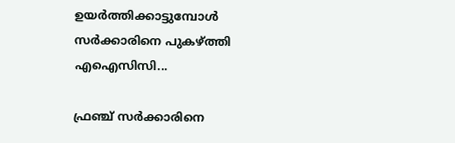ഉയര്‍ത്തിക്കാട്ടുമ്പോള്‍ സര്‍ക്കാരിനെ പുകഴ്ത്തി എഐസിസി...

ഫ്രഞ്ച് സർക്കാരിനെ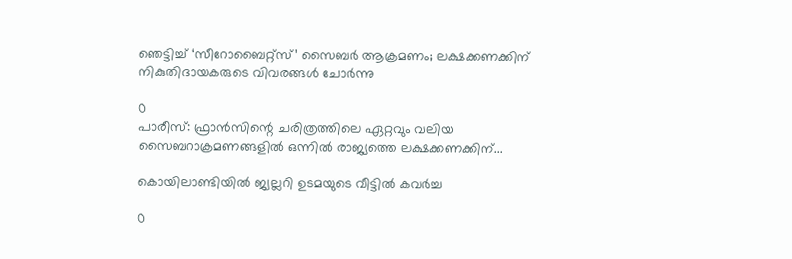ഞെട്ടിച്ച് ‘സീറോബൈറ്റ്സ്’ സൈബർ ആക്രമണം; ലക്ഷക്കണക്കിന് നികുതിദായകരുടെ വിവരങ്ങൾ ചോർന്നു

0
പാരീസ്: ഫ്രാൻസിന്റെ ചരിത്രത്തിലെ ഏറ്റവും വലിയ സൈബറാക്രമണങ്ങളിൽ ഒന്നിൽ രാജ്യത്തെ ലക്ഷക്കണക്കിന്...

കൊയിലാണ്ടിയിൽ ജ്വല്ലറി ഉടമയുടെ വീട്ടിൽ കവർച്ച

0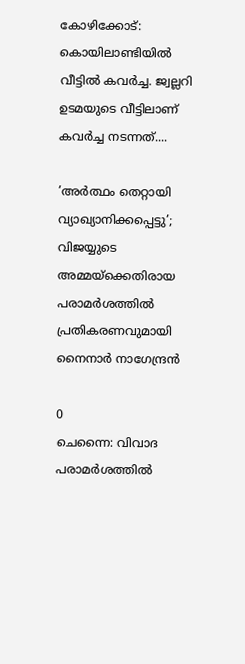കോഴിക്കോട്: കൊയിലാണ്ടിയിൽ വീട്ടിൽ കവർച്ച. ജ്വല്ലറി ഉടമയുടെ വീട്ടിലാണ് കവർച്ച നടന്നത്....

’അർത്ഥം തെറ്റായി വ്യാഖ്യാനിക്കപ്പെട്ടു’; വിജയ്യുടെ അമ്മയ്ക്കെതിരായ പരാമർശത്തിൽ പ്രതികരണവുമായി നൈനാർ നാഗേന്ദ്രൻ

0
ചെന്നൈ: വിവാദ പരാമർശത്തിൽ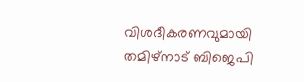വിശദീകരണവുമായി തമിഴ്നാട് ബിജെപി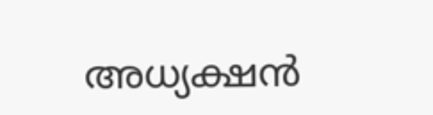അധ്യക്ഷൻ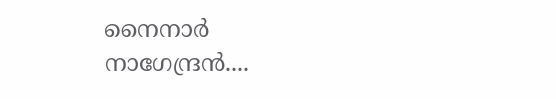നൈനാർ നാഗേന്ദ്രൻ....